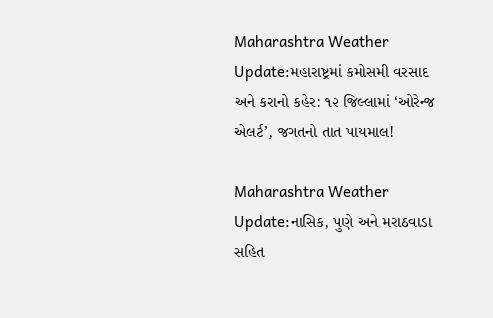Maharashtra Weather Update:મહારાષ્ટ્રમાં કમોસમી વરસાદ અને કરાનો કહેર: ૧૨ જિલ્લામાં ‘ઓરેન્જ એલર્ટ’, જગતનો તાત પાયમાલ!

Maharashtra Weather Update:નાસિક, પુણે અને મરાઠવાડા સહિત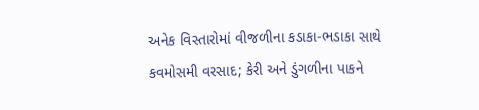અનેક વિસ્તારોમાં વીજળીના કડાકા-ભડાકા સાથે કવમોસમી વરસાદ; કેરી અને ડુંગળીના પાકને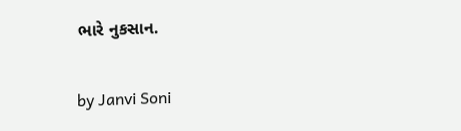ભારે નુકસાન.

by Janvi Soni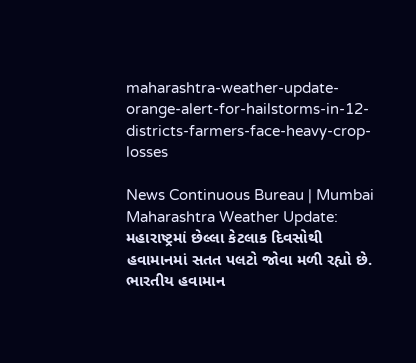maharashtra-weather-update-orange-alert-for-hailstorms-in-12-districts-farmers-face-heavy-crop-losses

News Continuous Bureau | Mumbai
Maharashtra Weather Update: મહારાષ્ટ્રમાં છેલ્લા કેટલાક દિવસોથી હવામાનમાં સતત પલટો જોવા મળી રહ્યો છે. ભારતીય હવામાન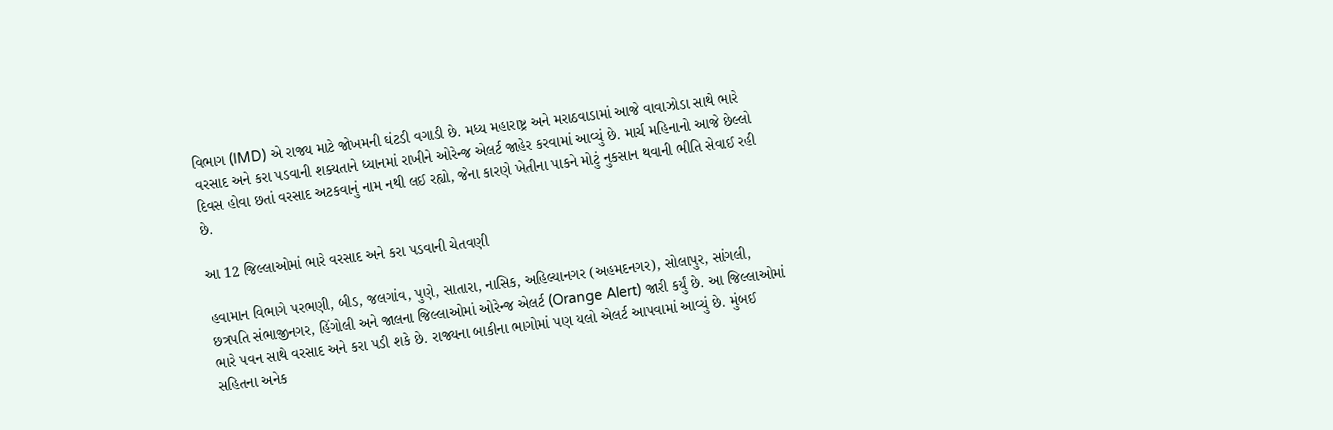વિભાગ (IMD) એ રાજ્ય માટે જોખમની ઘંટડી વગાડી છે. મધ્ય મહારાષ્ટ્ર અને મરાઠવાડામાં આજે વાવાઝોડા સાથે ભારે વરસાદ અને કરા પડવાની શક્યતાને ધ્યાનમાં રાખીને ઓરેન્જ એલર્ટ જાહેર કરવામાં આવ્યું છે. માર્ચ મહિનાનો આજે છેલ્લો દિવસ હોવા છતાં વરસાદ અટકવાનું નામ નથી લઈ રહ્યો, જેના કારણે ખેતીના પાકને મોટું નુકસાન થવાની ભીતિ સેવાઈ રહી છે.

આ 12 જિલ્લાઓમાં ભારે વરસાદ અને કરા પડવાની ચેતવણી

હવામાન વિભાગે પરભણી, બીડ, જલગાંવ, પુણે, સાતારા, નાસિક, અહિલ્યાનગર (અહમદનગર), સોલાપુર, સાંગલી, છત્રપતિ સંભાજીનગર, હિંગોલી અને જાલના જિલ્લાઓમાં ઓરેન્જ એલર્ટ (Orange Alert) જારી કર્યું છે. આ જિલ્લાઓમાં ભારે પવન સાથે વરસાદ અને કરા પડી શકે છે. રાજ્યના બાકીના ભાગોમાં પણ યલો એલર્ટ આપવામાં આવ્યું છે. મુંબઈ સહિતના અનેક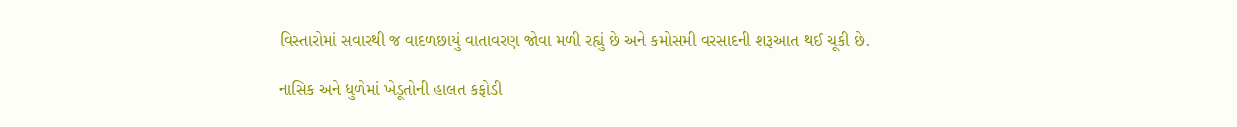વિસ્તારોમાં સવારથી જ વાદળછાયું વાતાવરણ જોવા મળી રહ્યું છે અને કમોસમી વરસાદની શરૂઆત થઈ ચૂકી છે.

નાસિક અને ધુળેમાં ખેડૂતોની હાલત કફોડી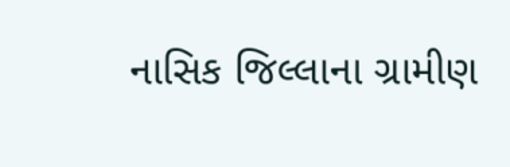નાસિક જિલ્લાના ગ્રામીણ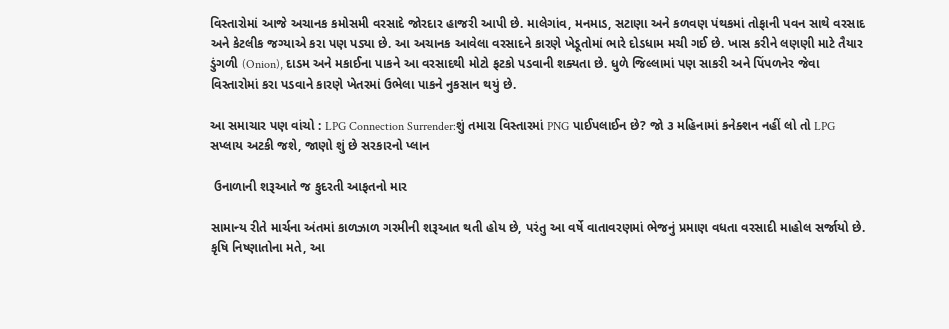વિસ્તારોમાં આજે અચાનક કમોસમી વરસાદે જોરદાર હાજરી આપી છે. માલેગાંવ, મનમાડ, સટાણા અને કળવણ પંથકમાં તોફાની પવન સાથે વરસાદ અને કેટલીક જગ્યાએ કરા પણ પડ્યા છે. આ અચાનક આવેલા વરસાદને કારણે ખેડૂતોમાં ભારે દોડધામ મચી ગઈ છે. ખાસ કરીને લણણી માટે તૈયાર ડુંગળી (Onion), દાડમ અને મકાઈના પાકને આ વરસાદથી મોટો ફટકો પડવાની શક્યતા છે. ધુળે જિલ્લામાં પણ સાકરી અને પિંપળનેર જેવા વિસ્તારોમાં કરા પડવાને કારણે ખેતરમાં ઉભેલા પાકને નુકસાન થયું છે.

આ સમાચાર પણ વાંચો : LPG Connection Surrender:શું તમારા વિસ્તારમાં PNG પાઈપલાઈન છે? જો ૩ મહિનામાં કનેક્શન નહીં લો તો LPG સપ્લાય અટકી જશે, જાણો શું છે સરકારનો પ્લાન

 ઉનાળાની શરૂઆતે જ કુદરતી આફતનો માર

સામાન્ય રીતે માર્ચના અંતમાં કાળઝાળ ગરમીની શરૂઆત થતી હોય છે, પરંતુ આ વર્ષે વાતાવરણમાં ભેજનું પ્રમાણ વધતા વરસાદી માહોલ સર્જાયો છે. કૃષિ નિષ્ણાતોના મતે, આ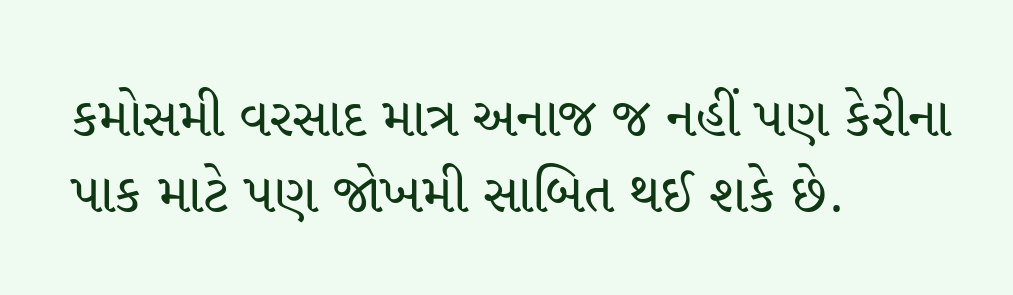કમોસમી વરસાદ માત્ર અનાજ જ નહીં પણ કેરીના પાક માટે પણ જોખમી સાબિત થઈ શકે છે.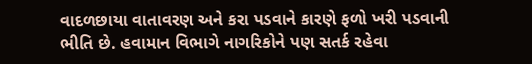વાદળછાયા વાતાવરણ અને કરા પડવાને કારણે ફળો ખરી પડવાની ભીતિ છે. હવામાન વિભાગે નાગરિકોને પણ સતર્ક રહેવા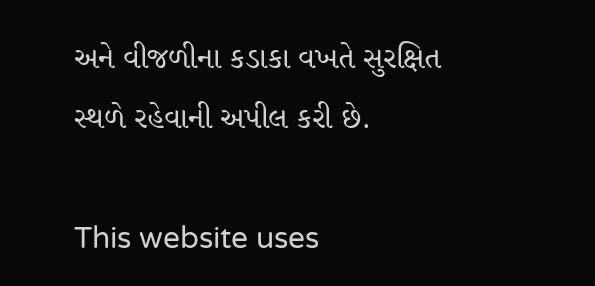અને વીજળીના કડાકા વખતે સુરક્ષિત સ્થળે રહેવાની અપીલ કરી છે.

This website uses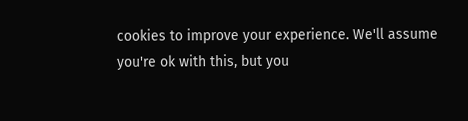cookies to improve your experience. We'll assume you're ok with this, but you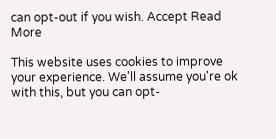can opt-out if you wish. Accept Read More

This website uses cookies to improve your experience. We'll assume you're ok with this, but you can opt-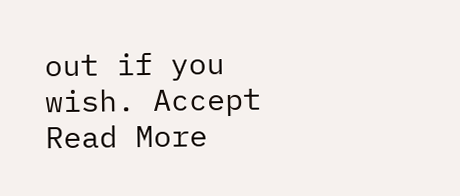out if you wish. Accept Read More